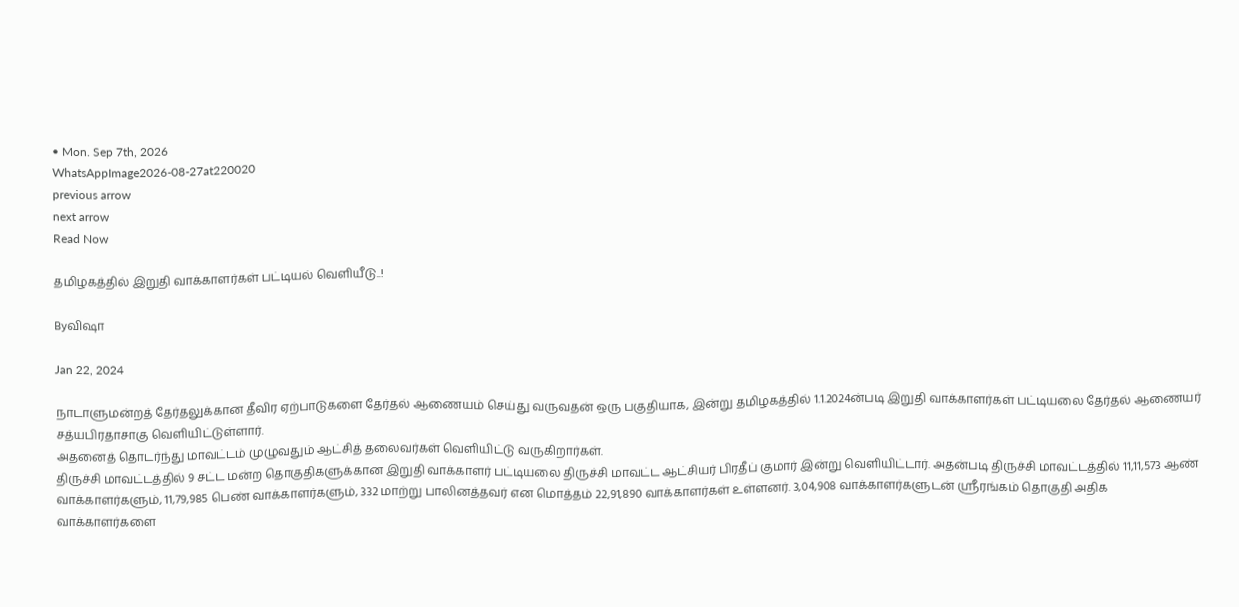• Mon. Sep 7th, 2026
WhatsAppImage2026-08-27at220020
previous arrow
next arrow
Read Now

தமிழகத்தில் இறுதி வாக்காளர்கள் பட்டியல் வெளியீடு..!

Byவிஷா

Jan 22, 2024

நாடாளுமன்றத் தேர்தலுக்கான தீவிர ஏற்பாடுகளை தேர்தல் ஆணையம் செய்து வருவதன் ஒரு பகுதியாக, இன்று தமிழகத்தில் 1.1.2024ன்படி இறுதி வாக்காளர்கள் பட்டியலை தேர்தல் ஆணையர் சத்யபிரதாசாகு வெளியிட்டுள்ளார்.
அதனைத் தொடர்ந்து மாவட்டம் முழுவதும் ஆட்சித் தலைவர்கள் வெளியிட்டு வருகிறார்கள்.
திருச்சி மாவட்டத்தில் 9 சட்ட மன்ற தொகுதிகளுக்கான இறுதி வாக்காளர் பட்டியலை திருச்சி மாவட்ட ஆட்சியர் பிரதீப் குமார் இன்று வெளியிட்டார். அதன்படி திருச்சி மாவட்டத்தில் 11,11,573 ஆண் வாக்காளர்களும், 11,79,985 பெண் வாக்காளர்களும், 332 மாற்று பாலினத்தவர் என மொத்தம் 22,91,890 வாக்காளர்கள் உள்ளனர். 3,04,908 வாக்காளர்களுடன் ஸ்ரீரங்கம் தொகுதி அதிக வாக்காளர்களை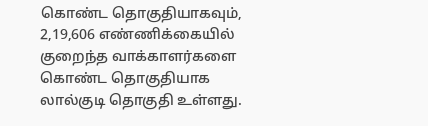கொண்ட தொகுதியாகவும், 2,19,606 எண்ணிக்கையில் குறைந்த வாக்காளர்களை கொண்ட தொகுதியாக லால்குடி தொகுதி உள்ளது.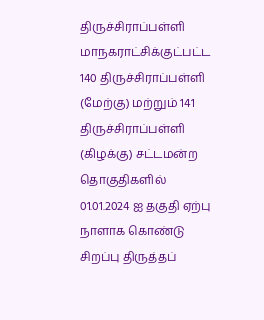திருச்சிராப்பள்ளி மாநகராட்சிக்குட்பட்ட 140 திருச்சிராப்பள்ளி (மேற்கு) மற்றும் 141 திருச்சிராப்பள்ளி (கிழக்கு) சட்டமன்ற தொகுதிகளில் 01.01.2024 ஐ தகுதி ஏற்பு நாளாக கொண்டு சிறப்பு திருத்தப்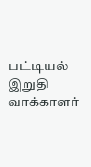பட்டியல் இறுதி வாக்காளர்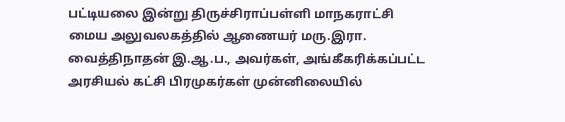பட்டியலை இன்று திருச்சிராப்பள்ளி மாநகராட்சி மைய அலுவலகத்தில் ஆணையர் மரு.இரா. வைத்திநாதன் இ.ஆ.ப., அவர்கள், அங்கீகரிக்கப்பட்ட அரசியல் கட்சி பிரமுகர்கள் முன்னிலையில்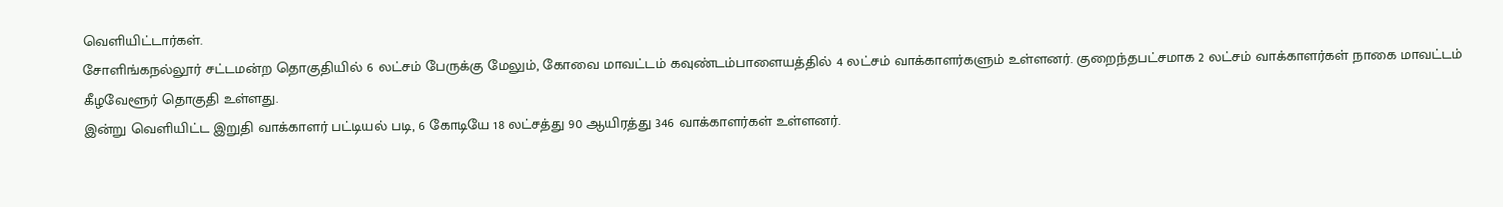வெளியிட்டார்கள்.
சோளிங்கநல்லூர் சட்டமன்ற தொகுதியில் 6 லட்சம் பேருக்கு மேலும், கோவை மாவட்டம் கவுண்டம்பாளையத்தில் 4 லட்சம் வாக்காளர்களும் உள்ளனர். குறைந்தபட்சமாக 2 லட்சம் வாக்காளர்கள் நாகை மாவட்டம் கீழவேளூர் தொகுதி உள்ளது.
இன்று வெளியிட்ட இறுதி வாக்காளர் பட்டியல் படி, 6 கோடியே 18 லட்சத்து 90 ஆயிரத்து 346 வாக்காளர்கள் உள்ளனர்.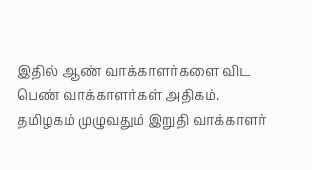இதில் ஆண் வாக்காளர்களை விட பெண் வாக்காளர்கள் அதிகம்.
தமிழகம் முழுவதும் இறுதி வாக்காளர்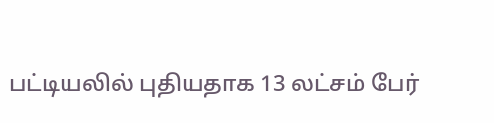பட்டியலில் புதியதாக 13 லட்சம் பேர்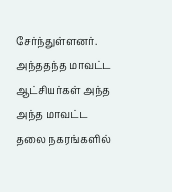சேர்ந்துள்ளனர். அந்ததந்த மாவட்ட ஆட்சியர்கள் அந்த அந்த மாவட்ட தலை நகரங்களில்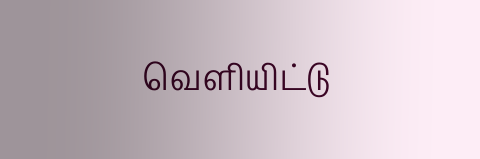வெளியிட்டு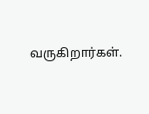வருகிறார்கள்.